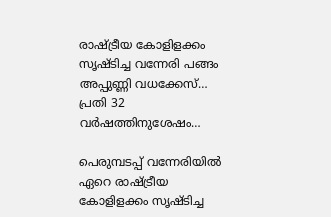രാഷ്ട്രീയ കോളിളക്കം സൃഷ്ടിച്ച വന്നേരി പങ്ങം അപ്പുണ്ണി വധക്കേസ്… പ്രതി 32 വര്‍ഷത്തിനുശേഷം…

പെരുമ്പടപ്പ് വന്നേരിയില്‍ ഏറെ രാഷ്ട്രീയ കോളിളക്കം സൃഷ്ടിച്ച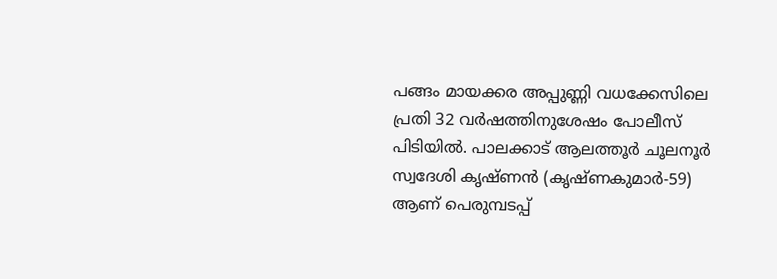പങ്ങം മായക്കര അപ്പുണ്ണി വധക്കേസിലെ പ്രതി 32 വര്‍ഷത്തിനുശേഷം പോലീസ് പിടിയില്‍. പാലക്കാട് ആലത്തൂര്‍ ചൂലനൂര്‍ സ്വദേശി കൃഷ്ണന്‍ (കൃഷ്ണകുമാര്‍-59) ആണ് പെരുമ്പടപ്പ്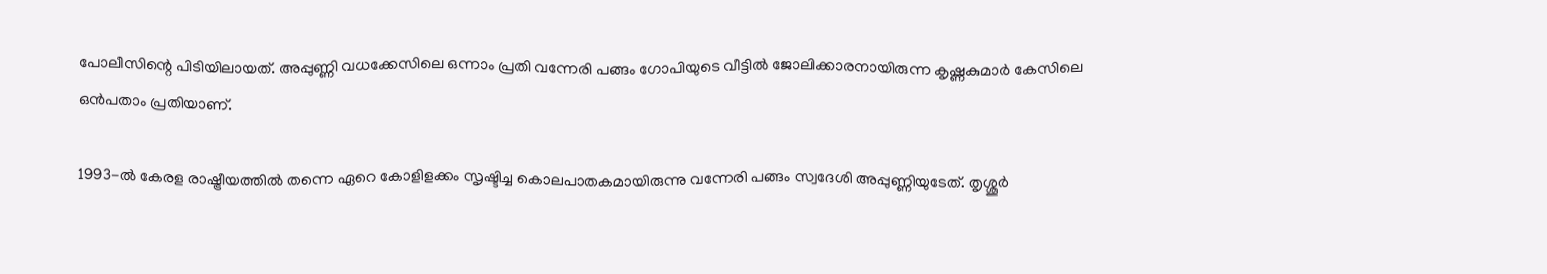പോലീസിന്റെ പിടിയിലായത്. അപ്പുണ്ണി വധക്കേസിലെ ഒന്നാം പ്രതി വന്നേരി പങ്ങം ഗോപിയുടെ വീട്ടില്‍ ജോലിക്കാരനായിരുന്ന കൃഷ്ണകുമാര്‍ കേസിലെ ഒന്‍പതാം പ്രതിയാണ്.

1993-ല്‍ കേരള രാഷ്ട്രീയത്തില്‍ തന്നെ ഏറെ കോളിളക്കം സൃഷ്ടിച്ച കൊലപാതകമായിരുന്നു വന്നേരി പങ്ങം സ്വദേശി അപ്പുണ്ണിയുടേത്. തൃശ്ശൂര്‍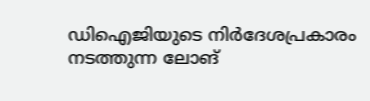ഡിഐജിയുടെ നിര്‍ദേശപ്രകാരം നടത്തുന്ന ലോങ്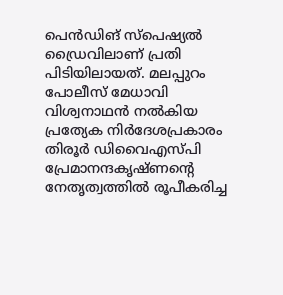പെന്‍ഡിങ് സ്പെഷ്യല്‍ ഡ്രൈവിലാണ് പ്രതി പിടിയിലായത്. മലപ്പുറം പോലീസ് മേധാവി വിശ്വനാഥന്‍ നല്‍കിയ പ്രത്യേക നിര്‍ദേശപ്രകാരം തിരൂര്‍ ഡിവൈഎസ്പി പ്രേമാനന്ദകൃഷ്ണന്റെ നേതൃത്വത്തില്‍ രൂപീകരിച്ച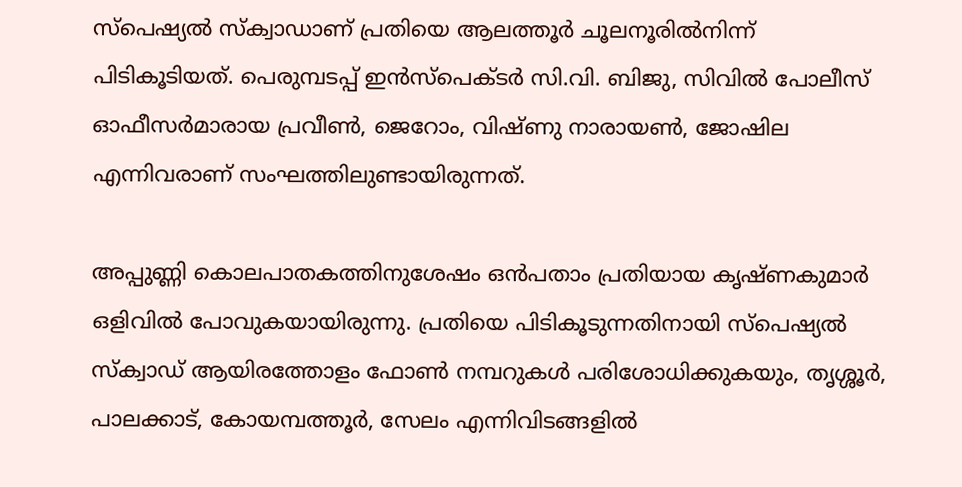സ്പെഷ്യല്‍ സ്‌ക്വാഡാണ് പ്രതിയെ ആലത്തൂര്‍ ചൂലനൂരില്‍നിന്ന് പിടികൂടിയത്. പെരുമ്പടപ്പ് ഇന്‍സ്പെക്ടര്‍ സി.വി. ബിജു, സിവില്‍ പോലീസ് ഓഫീസര്‍മാരായ പ്രവീണ്‍, ജെറോം, വിഷ്ണു നാരായണ്‍, ജോഷില എന്നിവരാണ് സംഘത്തിലുണ്ടായിരുന്നത്.

അപ്പുണ്ണി കൊലപാതകത്തിനുശേഷം ഒന്‍പതാം പ്രതിയായ കൃഷ്ണകുമാര്‍ ഒളിവില്‍ പോവുകയായിരുന്നു. പ്രതിയെ പിടികൂടുന്നതിനായി സ്പെഷ്യല്‍ സ്‌ക്വാഡ് ആയിരത്തോളം ഫോണ്‍ നമ്പറുകള്‍ പരിശോധിക്കുകയും, തൃശ്ശൂര്‍, പാലക്കാട്, കോയമ്പത്തൂര്‍, സേലം എന്നിവിടങ്ങളില്‍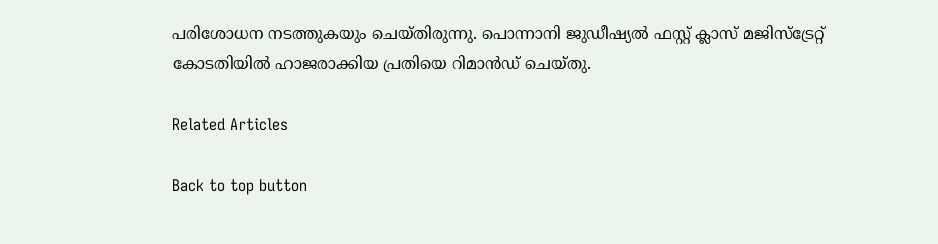പരിശോധന നടത്തുകയും ചെയ്തിരുന്നു. പൊന്നാനി ജുഡീഷ്യല്‍ ഫസ്റ്റ് ക്ലാസ് മജിസ്‌ട്രേറ്റ് കോടതിയില്‍ ഹാജരാക്കിയ പ്രതിയെ റിമാന്‍ഡ് ചെയ്തു.

Related Articles

Back to top button